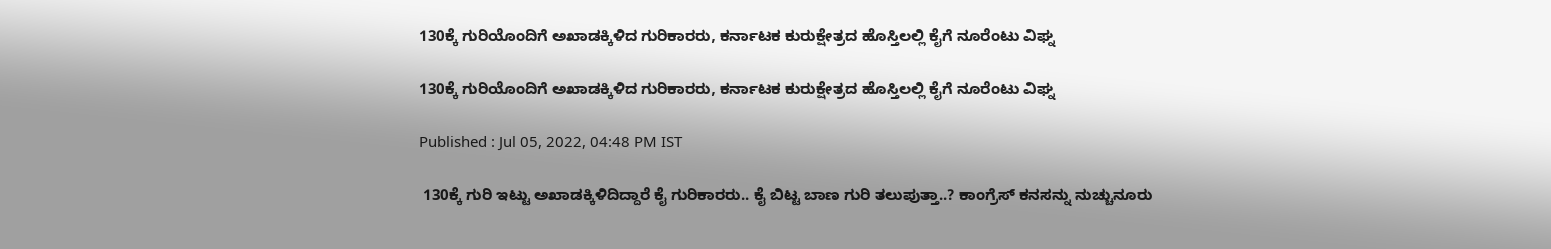130ಕ್ಕೆ ಗುರಿಯೊಂದಿಗೆ ಅಖಾಡಕ್ಕಿಳಿದ ಗುರಿಕಾರರು, ಕರ್ನಾಟಕ ಕುರುಕ್ಷೇತ್ರದ ಹೊಸ್ತಿಲಲ್ಲಿ ಕೈಗೆ ನೂರೆಂಟು ವಿಘ್ನ

130ಕ್ಕೆ ಗುರಿಯೊಂದಿಗೆ ಅಖಾಡಕ್ಕಿಳಿದ ಗುರಿಕಾರರು, ಕರ್ನಾಟಕ ಕುರುಕ್ಷೇತ್ರದ ಹೊಸ್ತಿಲಲ್ಲಿ ಕೈಗೆ ನೂರೆಂಟು ವಿಘ್ನ

Published : Jul 05, 2022, 04:48 PM IST

 130ಕ್ಕೆ ಗುರಿ ಇಟ್ಟು ಅಖಾಡಕ್ಕಿಳಿದಿದ್ದಾರೆ ಕೈ ಗುರಿಕಾರರು.. ಕೈ ಬಿಟ್ಟ ಬಾಣ ಗುರಿ ತಲುಪುತ್ತಾ..? ಕಾಂಗ್ರೆಸ್ ಕನಸನ್ನು ನುಚ್ಚುನೂರು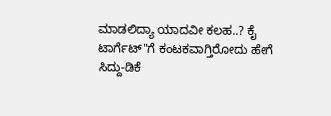ಮಾಡಲಿದ್ಯಾ ಯಾದವೀ ಕಲಹ..? ಕೈ ಟಾರ್ಗೆಟ್"ಗೆ ಕಂಟಕವಾಗ್ತಿರೋದು ಹೇಗೆ ಸಿದ್ದು-ಡಿಕೆ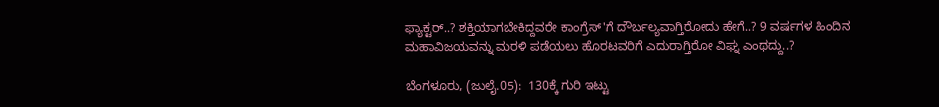ಫ್ಯಾಕ್ಟರ್..? ಶಕ್ತಿಯಾಗಬೇಕಿದ್ದವರೇ ಕಾಂಗ್ರೆಸ್'ಗೆ ದೌರ್ಬಲ್ಯವಾಗ್ತಿರೋದು ಹೇಗೆ..? 9 ವರ್ಷಗಳ ಹಿಂದಿನ ಮಹಾವಿಜಯವನ್ನು ಮರಳಿ ಪಡೆಯಲು ಹೊರಟವರಿಗೆ ಎದುರಾಗ್ತಿರೋ ವಿಘ್ನ ಎಂಥದ್ದು..?

ಬೆಂಗಳೂರು, (ಜುಲೈ.05):  130ಕ್ಕೆ ಗುರಿ ಇಟ್ಟು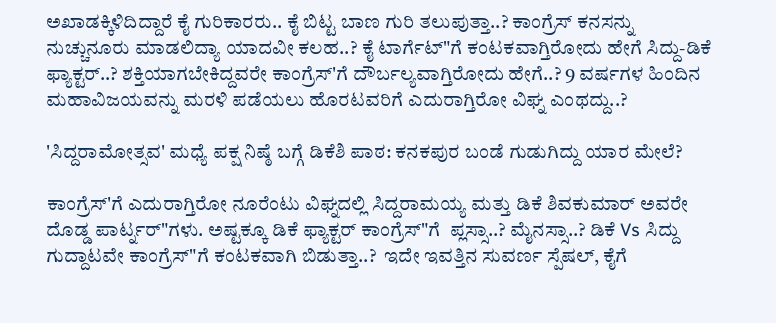ಅಖಾಡಕ್ಕಿಳಿದಿದ್ದಾರೆ ಕೈ ಗುರಿಕಾರರು.. ಕೈ ಬಿಟ್ಟ ಬಾಣ ಗುರಿ ತಲುಪುತ್ತಾ..? ಕಾಂಗ್ರೆಸ್ ಕನಸನ್ನು ನುಚ್ಚುನೂರು ಮಾಡಲಿದ್ಯಾ ಯಾದವೀ ಕಲಹ..? ಕೈ ಟಾರ್ಗೆಟ್"ಗೆ ಕಂಟಕವಾಗ್ತಿರೋದು ಹೇಗೆ ಸಿದ್ದು-ಡಿಕೆ ಫ್ಯಾಕ್ಟರ್..? ಶಕ್ತಿಯಾಗಬೇಕಿದ್ದವರೇ ಕಾಂಗ್ರೆಸ್'ಗೆ ದೌರ್ಬಲ್ಯವಾಗ್ತಿರೋದು ಹೇಗೆ..? 9 ವರ್ಷಗಳ ಹಿಂದಿನ ಮಹಾವಿಜಯವನ್ನು ಮರಳಿ ಪಡೆಯಲು ಹೊರಟವರಿಗೆ ಎದುರಾಗ್ತಿರೋ ವಿಘ್ನ ಎಂಥದ್ದು..?

'ಸಿದ್ದರಾಮೋತ್ಸವ' ಮಧ್ಯೆ ಪಕ್ಷ ನಿಷ್ಠೆ ಬಗ್ಗೆ ಡಿಕೆಶಿ ಪಾಠ: ಕನಕಪುರ ಬಂಡೆ ಗುಡುಗಿದ್ದು ಯಾರ ಮೇಲೆ?

ಕಾಂಗ್ರೆಸ್'ಗೆ ಎದುರಾಗ್ತಿರೋ ನೂರೆಂಟು ವಿಘ್ನದಲ್ಲಿ ಸಿದ್ದರಾಮಯ್ಯ ಮತ್ತು ಡಿಕೆ ಶಿವಕುಮಾರ್ ಅವರೇ ದೊಡ್ಡ ಪಾರ್ಟ್ನರ್"ಗಳು. ಅಷ್ಟಕ್ಕೂ ಡಿಕೆ ಫ್ಯಾಕ್ಟರ್ ಕಾಂಗ್ರೆಸ್"ಗೆ  ಪ್ಲಸ್ಸಾ..? ಮೈನಸ್ಸಾ..? ಡಿಕೆ Vs ಸಿದ್ದು ಗುದ್ದಾಟವೇ ಕಾಂಗ್ರೆಸ್"ಗೆ ಕಂಟಕವಾಗಿ ಬಿಡುತ್ತಾ..?  ಇದೇ ಇವತ್ತಿನ ಸುವರ್ಣ ಸ್ಪೆಷಲ್, ಕೈಗೆ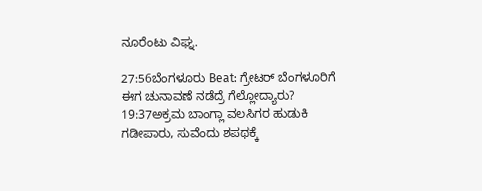ನೂರೆಂಟು ವಿಘ್ನ.

27:56ಬೆಂಗಳೂರು Beat: ಗ್ರೇಟರ್ ಬೆಂಗಳೂರಿಗೆ ಈಗ ಚುನಾವಣೆ ನಡೆದ್ರೆ ಗೆಲ್ಲೋದ್ಯಾರು?
19:37ಅಕ್ರಮ ಬಾಂಗ್ಲಾ ವಲಸಿಗರ ಹುಡುಕಿ ಗಡೀಪಾರು, ಸುವೆಂದು ಶಪಥಕ್ಕೆ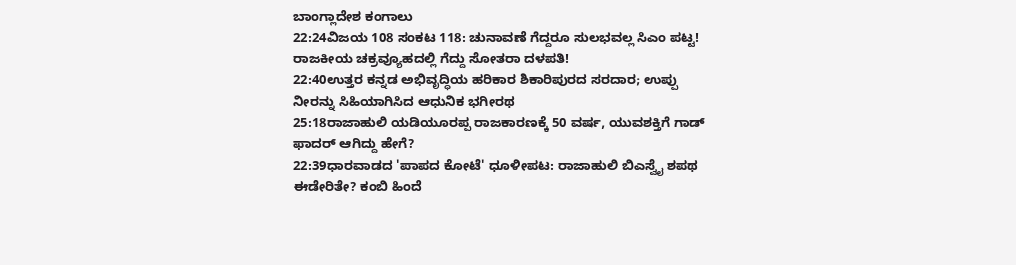ಬಾಂಗ್ಲಾದೇಶ ಕಂಗಾಲು
22:24ವಿಜಯ 108 ಸಂಕಟ 118: ಚುನಾವಣೆ ಗೆದ್ದರೂ ಸುಲಭವಲ್ಲ ಸಿಎಂ ಪಟ್ಟ! ರಾಜಕೀಯ ಚಕ್ರವ್ಯೂಹದಲ್ಲಿ ಗೆದ್ದು ಸೋತರಾ ದಳಪತಿ!
22:40ಉತ್ತರ ಕನ್ನಡ ಅಭಿವೃದ್ಧಿಯ ಹರಿಕಾರ ಶಿಕಾರಿಪುರದ ಸರದಾರ; ಉಪ್ಪು ನೀರನ್ನು ಸಿಹಿಯಾಗಿಸಿದ ಆಧುನಿಕ ಭಗೀರಥ
25:18ರಾಜಾಹುಲಿ ಯಡಿಯೂರಪ್ಪ ರಾಜಕಾರಣಕ್ಕೆ 50 ವರ್ಷ, ಯುವಶಕ್ತಿಗೆ ಗಾಡ್ ಫಾದರ್ ಆಗಿದ್ದು ಹೇಗೆ?
22:39ಧಾರವಾಡದ 'ಪಾಪದ ಕೋಟೆ' ಧೂಳೀಪಟ: ರಾಜಾಹುಲಿ ಬಿಎಸ್ವೈ ಶಪಥ ಈಡೇರಿತೇ? ಕಂಬಿ ಹಿಂದೆ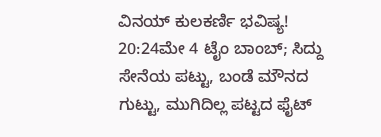ವಿನಯ್ ಕುಲಕರ್ಣಿ ಭವಿಷ್ಯ!
20:24ಮೇ 4 ಟೈಂ ಬಾಂಬ್; ಸಿದ್ದು ಸೇನೆಯ ಪಟ್ಟು, ಬಂಡೆ ಮೌನದ ಗುಟ್ಟು, ಮುಗಿದಿಲ್ಲ ಪಟ್ಟದ ಫೈಟ್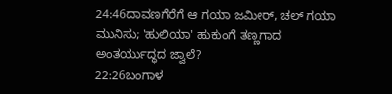24:46ದಾವಣಗೆರೆಗೆ ಆ ಗಯಾ ಜಮೀರ್, ಚಲ್ ಗಯಾ ಮುನಿಸು; 'ಹುಲಿಯಾ' ಹುಕುಂಗೆ ತಣ್ಣಗಾದ ಅಂತರ್ಯುದ್ಧದ ಜ್ವಾಲೆ?
22:26ಬಂಗಾಳ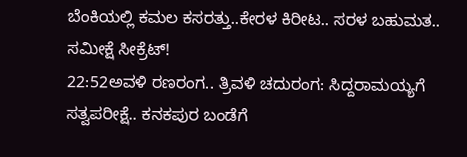ಬೆಂಕಿಯಲ್ಲಿ ಕಮಲ ಕಸರತ್ತು..ಕೇರಳ ಕಿರೀಟ.. ಸರಳ ಬಹುಮತ.. ಸಮೀಕ್ಷೆ ಸೀಕ್ರೆಟ್!
22:52ಅವಳಿ ರಣರಂಗ.. ತ್ರಿವಳಿ ಚದುರಂಗ: ಸಿದ್ದರಾಮಯ್ಯಗೆ ಸತ್ವಪರೀಕ್ಷೆ.. ಕನಕಪುರ ಬಂಡೆಗೆ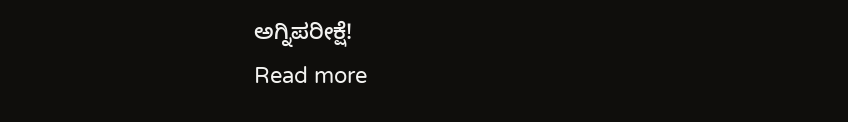ಅಗ್ನಿಪರೀಕ್ಷೆ!
Read more